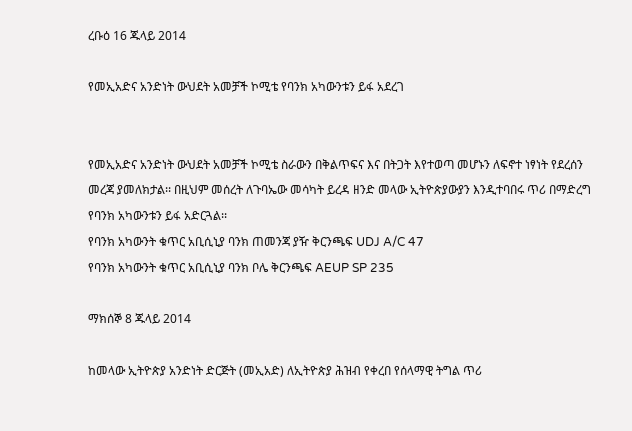ረቡዕ 16 ጁላይ 2014

የመኢአድና አንድነት ውህደት አመቻች ኮሚቴ የባንክ አካውንቱን ይፋ አደረገ


የመኢአድና አንድነት ውህደት አመቻች ኮሚቴ ስራውን በቅልጥፍና እና በትጋት እየተወጣ መሆኑን ለፍኖተ ነፃነት የደረሰን መረጃ ያመለክታል፡፡ በዚህም መሰረት ለጉባኤው መሳካት ይረዳ ዘንድ መላው ኢትዮጵያውያን እንዲተባበሩ ጥሪ በማድረግ የባንክ አካውንቱን ይፋ አድርጓል፡፡
የባንክ አካውንት ቁጥር አቢሲኒያ ባንክ ጠመንጃ ያዥ ቅርንጫፍ UDJ A/C 47
የባንክ አካውንት ቁጥር አቢሲኒያ ባንክ ቦሌ ቅርንጫፍ AEUP SP 235

ማክሰኞ 8 ጁላይ 2014

ከመላው ኢትዮጵያ አንድነት ድርጅት (መኢአድ) ለኢትዮጵያ ሕዝብ የቀረበ የሰላማዊ ትግል ጥሪ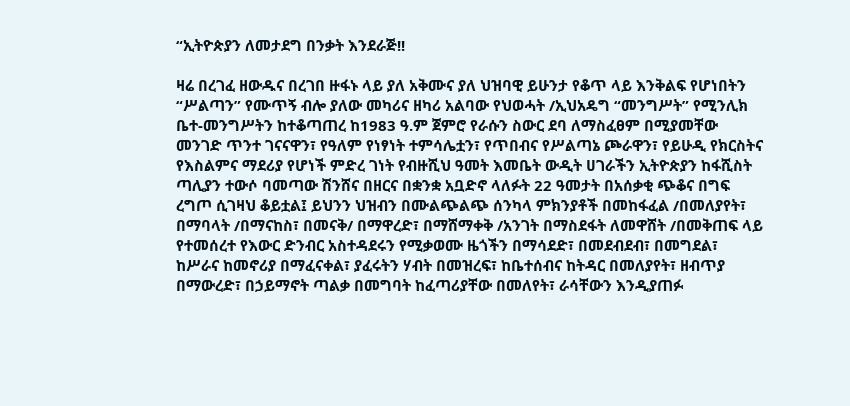“ኢትዮጵያን ለመታደግ በንቃት እንደራጅ!!

ዛሬ በረገፈ ዘውዱና በረገበ ዙፋኑ ላይ ያለ አቅሙና ያለ ህዝባዊ ይሁንታ የቆጥ ላይ እንቅልፍ የሆነበትን “ሥልጣን” የሙጥኝ ብሎ ያለው መካሪና ዘካሪ አልባው የህወሓት /ኢህአዴግ “መንግሥት” የሚንሊክ ቤተ-መንግሥትን ከተቆጣጠረ ከ1983 ዓ.ም ጀምሮ የራሱን ስውር ደባ ለማስፈፀም በሚያመቸው መንገድ ጥንተ ገናናዋን፣ የዓለም የነፃነት ተምሳሌቷን፣ የጥበብና የሥልጣኔ ጮራዋን፣ የይሁዲ የክርስትና የእስልምና ማደሪያ የሆነች ምድረ ገነት የብዙሺህ ዓመት እመቤት ውዲት ሀገራችን ኢትዮጵያን ከፋሺስት ጣሊያን ተውሶ ባመጣው ሽንሸና በዘርና በቋንቋ አቧድኖ ላለፉት 22 ዓመታት በአሰቃቂ ጭቆና በግፍ ረግጦ ሲገዛህ ቆይቷል፤ ይህንን ህዝብን በሙልጭልጭ ሰንካላ ምክንያቶች በመከፋፈል /በመለያየት፣ በማባላት /በማናከስ፣ በመናቅ/ በማዋረድ፣ በማሸማቀቅ /አንገት በማስደፋት ለመዋሸት /በመቅጠፍ ላይ የተመሰረተ የእውር ድንብር አስተዳደሩን የሚቃወሙ ዜጎችን በማሳደድ፣ በመደብደብ፣ በመግደል፣ ከሥራና ከመኖሪያ በማፈናቀል፣ ያፈሩትን ሃብት በመዝረፍ፣ ከቤተሰብና ከትዳር በመለያየት፣ ዘብጥያ በማውረድ፣ በኃይማኖት ጣልቃ በመግባት ከፈጣሪያቸው በመለየት፣ ራሳቸውን እንዲያጠፉ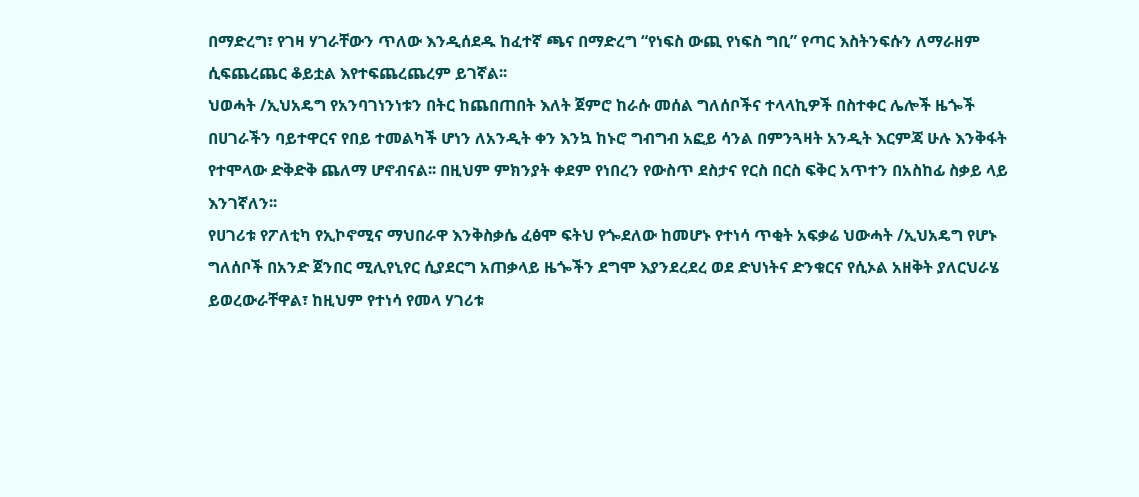በማድረግ፣ የገዛ ሃገራቸውን ጥለው እንዲሰደዱ ከፈተኛ ጫና በማድረግ “የነፍስ ውጪ የነፍስ ግቢ” የጣር እስትንፍሱን ለማራዘም ሲፍጨረጨር ቆይቷል እየተፍጨረጨረም ይገኛል፡፡
ህወሓት /ኢህአዴግ የአንባገነንነቱን በትር ከጨበጠበት እለት ጀምሮ ከራሱ መሰል ግለሰቦችና ተላላኪዎች በስተቀር ሌሎች ዜጐች በሀገራችን ባይተዋርና የበይ ተመልካች ሆነን ለአንዲት ቀን እንኳ ከኑሮ ግብግብ አፎይ ሳንል በምንጓዛት አንዲት እርምጃ ሁሉ እንቅፋት የተሞላው ድቅድቅ ጨለማ ሆኖብናል፡፡ በዚህም ምክንያት ቀደም የነበረን የውስጥ ደስታና የርስ በርስ ፍቅር አጥተን በአስከፊ ስቃይ ላይ እንገኛለን፡፡
የሀገሪቱ የፖለቲካ የኢኮኖሚና ማህበራዋ እንቅስቃሴ ፈፅሞ ፍትህ የጐደለው ከመሆኑ የተነሳ ጥቂት አፍቃሬ ህውሓት /ኢህአዴግ የሆኑ ግለሰቦች በአንድ ጀንበር ሚሊየኒየር ሲያደርግ አጠቃላይ ዜጐችን ደግሞ እያንደረደረ ወደ ድህነትና ድንቁርና የሲኦል አዘቅት ያለርህራሄ ይወረውራቸዋል፣ ከዚህም የተነሳ የመላ ሃገሪቱ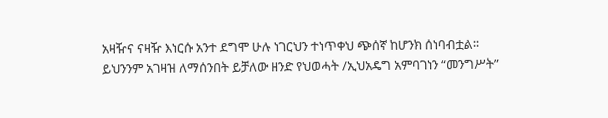አዛዥና ናዛዥ እነርሱ አንተ ደግሞ ሁሉ ነገርህን ተነጥቀህ ጭሰኛ ከሆንክ ሰነባብቷል፡፡
ይህንንም አገዛዝ ለማሰንበት ይቻለው ዘንድ የህወሓት /ኢህአዴግ አምባገነን “መንግሥት”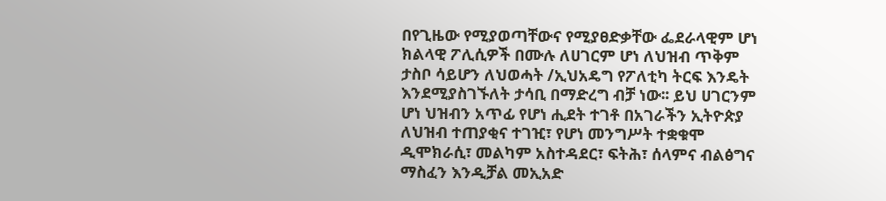በየጊዜው የሚያወጣቸውና የሚያፀድቃቸው ፌደራላዊም ሆነ ክልላዊ ፖሊሲዎች በሙሉ ለሀገርም ሆነ ለህዝብ ጥቅም ታስቦ ሳይሆን ለህወሓት /ኢህአዴግ የፖለቲካ ትርፍ እንዴት እንደሚያስገኙለት ታሳቢ በማድረግ ብቻ ነው፡፡ ይህ ሀገርንም ሆነ ህዝብን አጥፊ የሆነ ሒደት ተገቶ በአገራችን ኢትዮጵያ ለህዝብ ተጠያቂና ተገዢ፣ የሆነ መንግሥት ተቋቁሞ ዲሞክራሲ፣ መልካም አስተዳደር፣ ፍትሕ፣ ሰላምና ብልፅግና ማስፈን እንዲቻል መኢአድ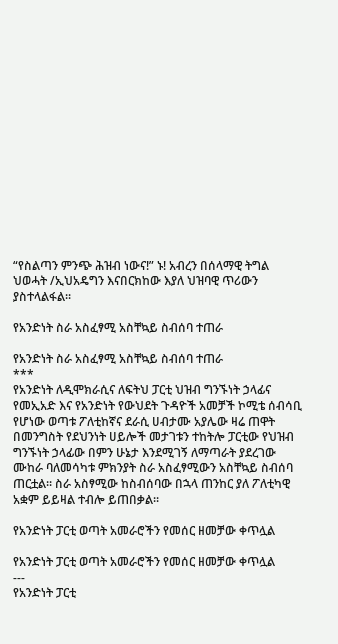“የስልጣን ምንጭ ሕዝብ ነውና!” ኑ! አብረን በሰላማዊ ትግል ህወሓት /ኢህአዴግን እናበርክከው እያለ ህዝባዊ ጥሪውን ያስተላልፋል፡፡

የአንድነት ስራ አስፈፃሚ አስቸኳይ ስብሰባ ተጠራ

የአንድነት ስራ አስፈፃሚ አስቸኳይ ስብሰባ ተጠራ
***
የአንድነት ለዲሞክራሲና ለፍትህ ፓርቲ ህዝብ ግንኙነት ኃላፊና የመኢአድ እና የአንድነት የውህደት ጉዳዮች አመቻች ኮሚቴ ሰብሳቢ የሆነው ወጣቱ ፖለቲከኛና ደራሲ ሀብታሙ አያሌው ዛሬ ጠዋት በመንግስት የደህንነት ሀይሎች መታገቱን ተከትሎ ፓርቲው የህዝብ ግንኙነት ኃላፊው በምን ሁኔታ እንደሚገኝ ለማጣራት ያደረገው ሙከራ ባለመሳካቱ ምክንያት ስራ አስፈፃሚውን አስቸኳይ ስብሰባ ጠርቷል፡፡ ስራ አስፃሚው ከስብሰባው በኋላ ጠንከር ያለ ፖለቲካዊ አቋም ይይዛል ተብሎ ይጠበቃል፡፡

የአንድነት ፓርቲ ወጣት አመራሮችን የመሰር ዘመቻው ቀጥሏል

የአንድነት ፓርቲ ወጣት አመራሮችን የመሰር ዘመቻው ቀጥሏል
---
የአንድነት ፓርቲ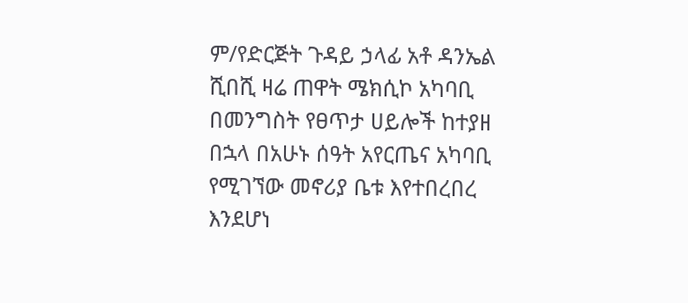ም/የድርጅት ጉዳይ ኃላፊ አቶ ዳንኤል ሺበሺ ዛሬ ጠዋት ሜክሲኮ አካባቢ በመንግስት የፀጥታ ሀይሎች ከተያዘ በኋላ በአሁኑ ሰዓት አየርጤና አካባቢ የሚገኘው መኖሪያ ቤቱ እየተበረበረ እንደሆነ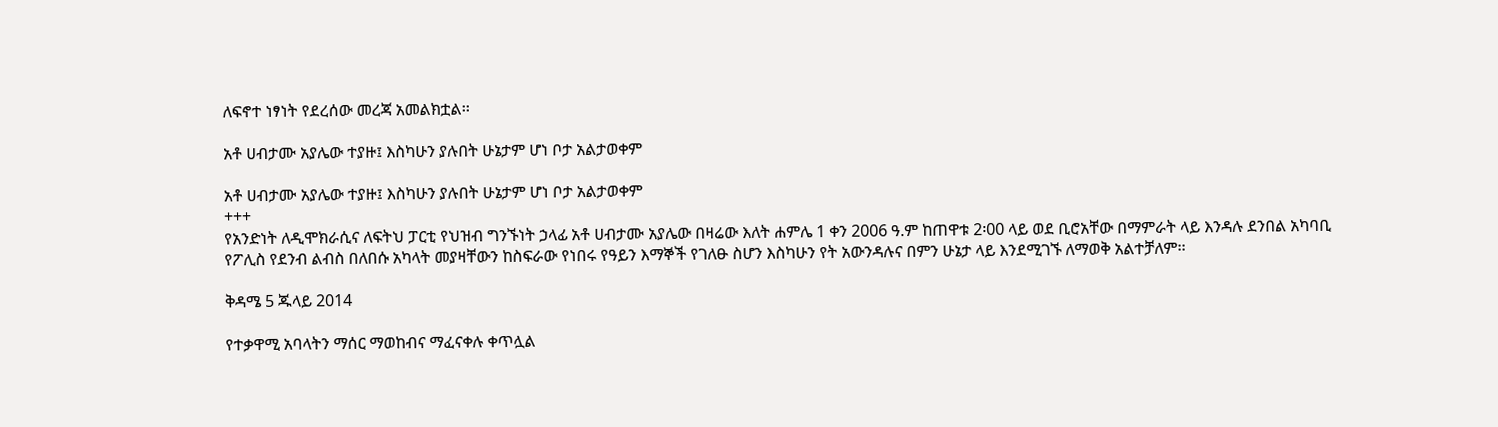ለፍኖተ ነፃነት የደረሰው መረጃ አመልክቷል፡፡

አቶ ሀብታሙ አያሌው ተያዙ፤ እስካሁን ያሉበት ሁኔታም ሆነ ቦታ አልታወቀም

አቶ ሀብታሙ አያሌው ተያዙ፤ እስካሁን ያሉበት ሁኔታም ሆነ ቦታ አልታወቀም
+++
የአንድነት ለዲሞክራሲና ለፍትህ ፓርቲ የህዝብ ግንኙነት ኃላፊ አቶ ሀብታሙ አያሌው በዛሬው እለት ሐምሌ 1 ቀን 2006 ዓ.ም ከጠዋቱ 2፡00 ላይ ወደ ቢሮአቸው በማምራት ላይ እንዳሉ ደንበል አካባቢ የፖሊስ የደንብ ልብስ በለበሱ አካላት መያዛቸውን ከስፍራው የነበሩ የዓይን እማኞች የገለፁ ስሆን እስካሁን የት አውንዳሉና በምን ሁኔታ ላይ እንደሚገኙ ለማወቅ አልተቻለም፡፡

ቅዳሜ 5 ጁላይ 2014

የተቃዋሚ አባላትን ማሰር ማወከብና ማፈናቀሉ ቀጥሏል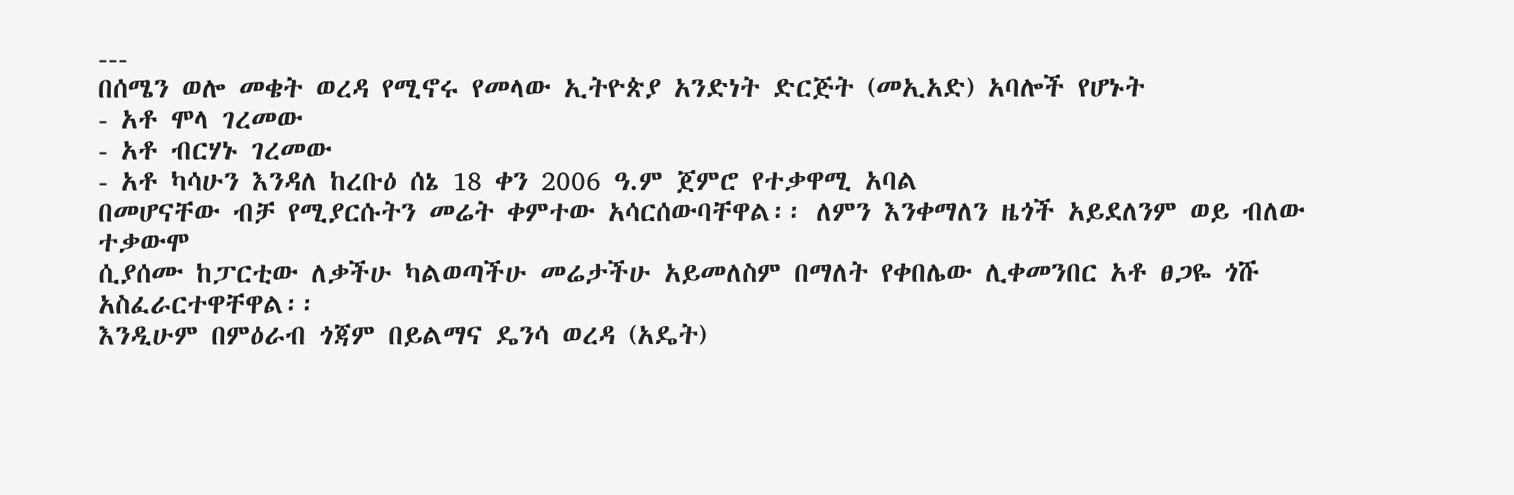---
በሰሜን ወሎ መቄት ወረዳ የሚኖሩ የመላው ኢትዮጵያ አንድነት ድርጅት (መኢአድ) አባሎች የሆኑት
- አቶ ሞላ ገረመው
- አቶ ብርሃኑ ገረመው
- አቶ ካሳሁን እንዳለ ከረቡዕ ሰኔ 18 ቀን 2006 ዓ.ም ጀምሮ የተቃዋሚ አባል
በመሆናቸው ብቻ የሚያርሱትን መሬት ቀምተው አሳርሰውባቸዋል፡፡ ለምን እንቀማለን ዜጎች አይደለንም ወይ ብለው ተቃውሞ
ሲያሰሙ ከፓርቲው ለቃችሁ ካልወጣችሁ መሬታችሁ አይመለስም በማለት የቀበሌው ሊቀመንበር አቶ ፀጋዬ ጎሹ አስፈራርተዋቸዋል፡፡
እንዲሁም በምዕራብ ጎጃም በይልማና ዴንሳ ወረዳ (አዴት)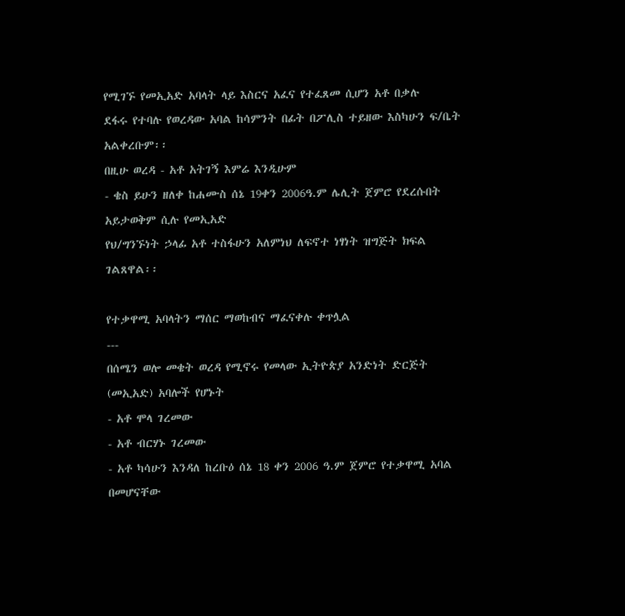የሚገኙ የመኢአድ አባላት ላይ እስርና አፈና የተፈጸመ ሲሆን አቶ በቃሉ
ደፋሩ የተባሉ የወረዳው አባል ከሳምንት በፊት በፖሊስ ተይዘው እስካሁን ፍ/ቤት አልቀረቡም፡፡
በዚሁ ወረዳ - አቶ አትገኝ እምሬ እንዲሁም
- ቄስ ይሁን ዘለቀ ከሐሙስ ሰኔ 19ቀን 2006ዓ.ም ሌሊት ጀምሮ የደረሱበት አይታወቅም ሲሉ የመኢአድ
የህ/ግንኙነት ኃላፊ አቶ ተስፋሁን አለምነህ ለፍኖተ ነፃነት ዝግጅት ክፍል ገልጸዋል፡፡

የተቃዋሚ አባላትን ማሰር ማወከብና ማፈናቀሉ ቀጥሏል
---
በሰሜን ወሎ መቄት ወረዳ የሚኖሩ የመላው ኢትዮጵያ አንድነት ድርጅት (መኢአድ) አባሎች የሆኑት
- አቶ ሞላ ገረመው
- አቶ ብርሃኑ ገረመው
- አቶ ካሳሁን እንዳለ ከረቡዕ ሰኔ 18 ቀን 2006 ዓ.ም ጀምሮ የተቃዋሚ አባል
በመሆናቸው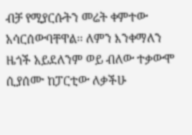ብቻ የሚያርሱትን መሬት ቀምተው አሳርሰውባቸዋል፡፡ ለምን እንቀማለን ዜጎች አይደለንም ወይ ብለው ተቃውሞ
ሲያሰሙ ከፓርቲው ለቃችሁ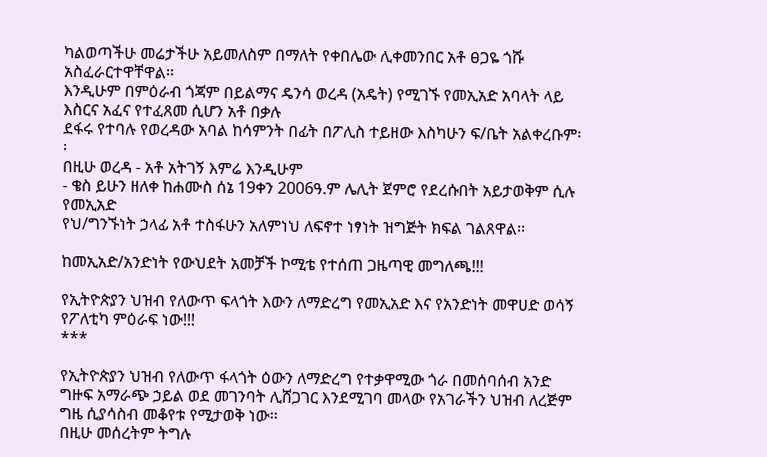ካልወጣችሁ መሬታችሁ አይመለስም በማለት የቀበሌው ሊቀመንበር አቶ ፀጋዬ ጎሹ አስፈራርተዋቸዋል፡፡
እንዲሁም በምዕራብ ጎጃም በይልማና ዴንሳ ወረዳ (አዴት) የሚገኙ የመኢአድ አባላት ላይ እስርና አፈና የተፈጸመ ሲሆን አቶ በቃሉ
ደፋሩ የተባሉ የወረዳው አባል ከሳምንት በፊት በፖሊስ ተይዘው እስካሁን ፍ/ቤት አልቀረቡም፡፡
በዚሁ ወረዳ - አቶ አትገኝ እምሬ እንዲሁም
- ቄስ ይሁን ዘለቀ ከሐሙስ ሰኔ 19ቀን 2006ዓ.ም ሌሊት ጀምሮ የደረሱበት አይታወቅም ሲሉ የመኢአድ
የህ/ግንኙነት ኃላፊ አቶ ተስፋሁን አለምነህ ለፍኖተ ነፃነት ዝግጅት ክፍል ገልጸዋል፡፡

ከመኢአድ/አንድነት የውህደት አመቻች ኮሚቴ የተሰጠ ጋዜጣዊ መግለጫ!!!

የኢትዮጵያን ህዝብ የለውጥ ፍላጎት እውን ለማድረግ የመኢአድ እና የአንድነት መዋሀድ ወሳኝ የፖለቲካ ምዕራፍ ነው!!!
***

የኢትዮጵያን ህዝብ የለውጥ ፋላጎት ዕውን ለማድረግ የተቃዋሚው ጎራ በመሰባሰብ አንድ ግዙፍ አማራጭ ኃይል ወደ መገንባት ሊሸጋገር እንደሚገባ መላው የአገራችን ህዝብ ለረጅም ግዜ ሲያሳስብ መቆየቱ የሚታወቅ ነው፡፡
በዚሁ መሰረትም ትግሉ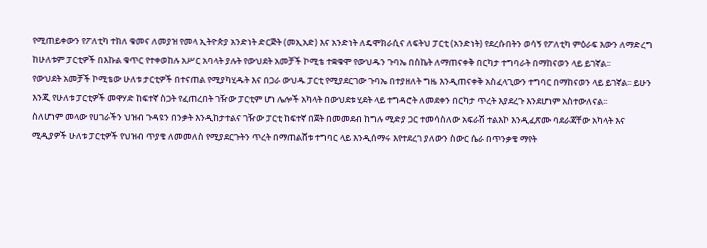የሚጠይቀውን የፖለቲካ ተክለ ቁመና ለመያዝ የመላ ኢትዮጵያ አንድነት ድርጅት (መኢአድ) እና አንድነት ለዴሞክራሲና ለፍትህ ፓርቲ (አንድነት) የደረሱበትን ወሳኝ የፖለቲካ ምዕራፍ እውን ለማድረግ ከሁለቱም ፓርቲዎች በእኩል ቁጥር የተቀወከሉ አሥር አባላት ያሉት የውህደት አመቻች ኮሚቴ ተቋቁሞ የውህዱን ጉባኤ በስኬት ለማጠናቀቅ በርካታ ተግባራት በማከናወን ላይ ይገኛል፡፡
የውህደት አመቻች ኮሚቴው ሁለቱ ታርቲዎች በተናጠል የሚያካሂዱት እና በጋራ ውህዱ ፓርቲ የሚያደርገው ጉባኤ በተያዘለት ግዜ እንዲጠናቀቅ አስፈላጊውን ተግባር በማከናወን ላይ ይገኛል፡፡ ይሁን እንጂ የሁለቱ ፓርቲዎች መዋሃድ ከፍተኛ ስጋት የፈጠረበት ገዥው ፓርቲም ሆነ ሌሎች አካላት በውህደቱ ሂደት ላይ ተግዳሮት ለመደቀን በርካታ ጥረት እያደረጉ እንደሆነም አስተውለናል፡፡
ስለሆነም መላው የሀገራችን ህዝብ ጉዳዩን በንቃት እንዲከታተልና ገዥው ፓርቲ ከፍተኛ በጀት በመመደብ ከግሉ ሚድያ ጋር ተመሳስለው አፍራሽ ተልእኮ እንዲፈጽሙ ባደራጃቸው አካላት እና ሚዲያዎች ሁለቱ ፓርቲዎች የህዝብ ጥያቄ ለመመለስ የሚያደርጉትን ጥረት በማጠልሸቱ ተግባር ላይ እንዲሰማሩ እየተደረገ ያለውን ስውር ሴራ በጥንቃቄ ማየት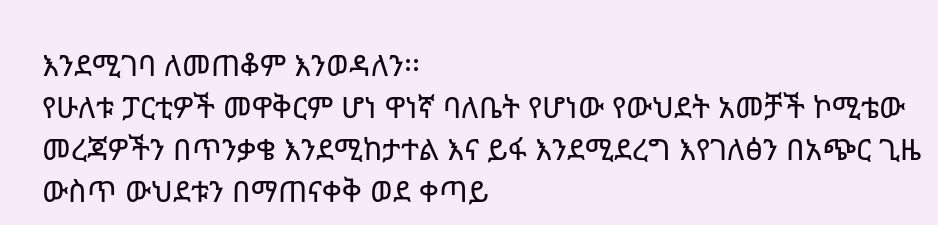እንደሚገባ ለመጠቆም እንወዳለን፡፡
የሁለቱ ፓርቲዎች መዋቅርም ሆነ ዋነኛ ባለቤት የሆነው የውህደት አመቻች ኮሚቴው መረጃዎችን በጥንቃቄ እንደሚከታተል እና ይፋ እንደሚደረግ እየገለፅን በአጭር ጊዜ ውስጥ ውህደቱን በማጠናቀቅ ወደ ቀጣይ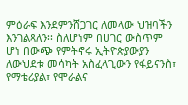ምዕራፍ እንደምንሸጋገር ለመላው ህዝባችን እንገልጻለን፡፡ ስለሆነም በሀገር ውስጥም ሆነ በውጭ የምትኖሩ ኢትዮጵያውያን ለውህደቱ መሳካት አስፈላጊውን የፋይናንስ፣ የማቴሪያል፣ የሞራልና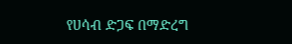የሀሳብ ድጋፍ በማድረግ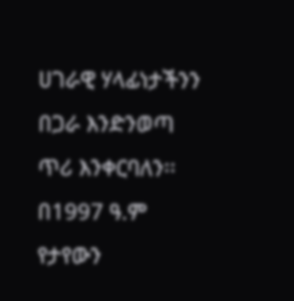ሀገራዊ ሃላፊነታችንን በጋራ እንድንወጣ ጥሪ እንቀርባለን፡፡
በ1997 ዓ.ም የታየውን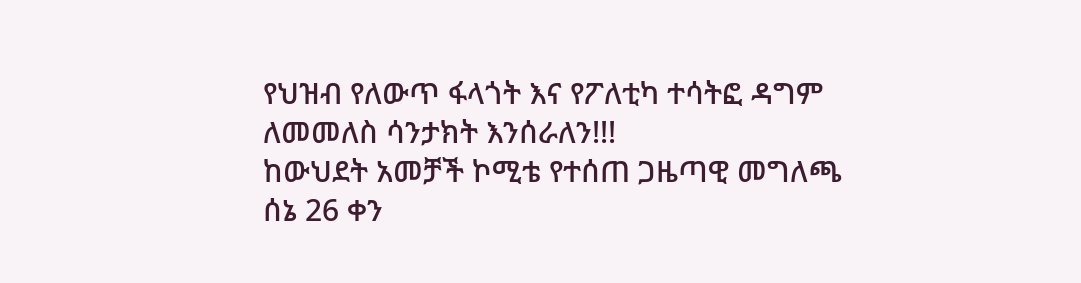የህዝብ የለውጥ ፋላጎት እና የፖለቲካ ተሳትፎ ዳግም ለመመለስ ሳንታክት እንሰራለን!!!
ከውህደት አመቻች ኮሚቴ የተሰጠ ጋዜጣዊ መግለጫ
ሰኔ 26 ቀን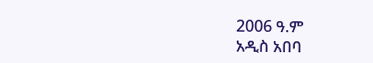2006 ዓ.ም
አዲስ አበባ